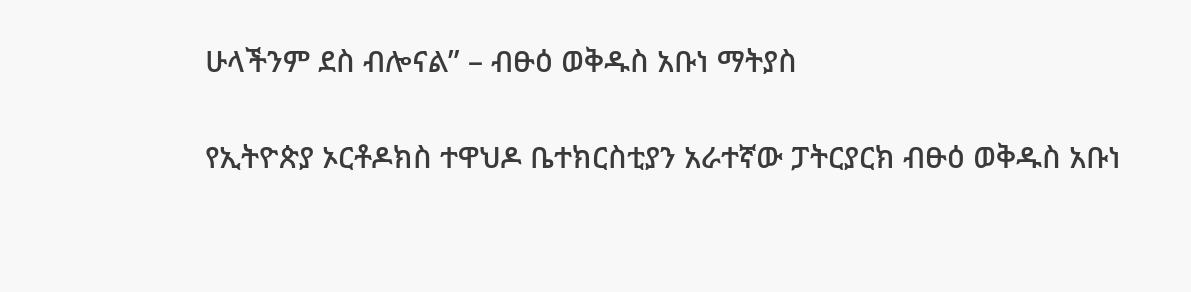ሁላችንም ደስ ብሎናል” – ብፁዕ ወቅዱስ አቡነ ማትያስ

የኢትዮጵያ ኦርቶዶክስ ተዋህዶ ቤተክርስቲያን አራተኛው ፓትርያርክ ብፁዕ ወቅዱስ አቡነ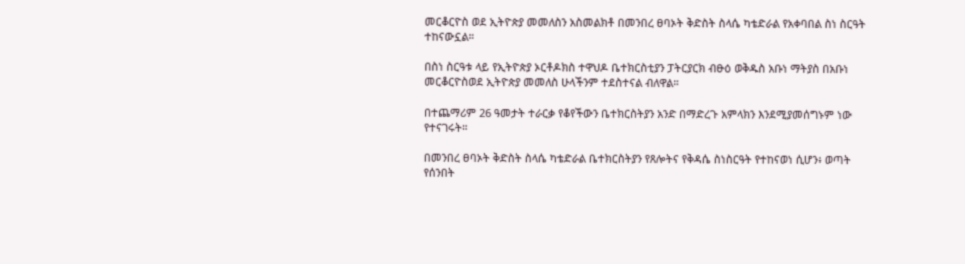መርቆርዮስ ወደ ኢትዮጵያ መመለስን አስመልክቶ በመንበረ ፀባኦት ቅድስት ስላሴ ካቴድራል የአቀባበል ስነ ስርዓት ተከናውኗል።

በስነ ስርዓቱ ላይ የኢትዮጵያ ኦርቶዶክስ ተዋህዶ ቤተክርስቲያን ፓትርያርክ ብፁዕ ወቅዱስ አቡነ ማትያስ በአቡነ መርቆርዮስወደ ኢትዮጵያ መመለስ ሁላችንም ተደስተናል ብለዋል።

በተጨማሪም 26 ዓመታት ተራርቃ የቆየችውን ቤተክርስትያን አንድ በማድረጉ አምላክን እንደሚያመሰግኑም ነው የተናገሩት።

በመንበረ ፀባኦት ቅድስት ስላሴ ካቴድራል ቤተክርስትያን የጸሎትና የቅዳሴ ስነስርዓት የተከናወነ ሲሆን፥ ወጣት የሰንበት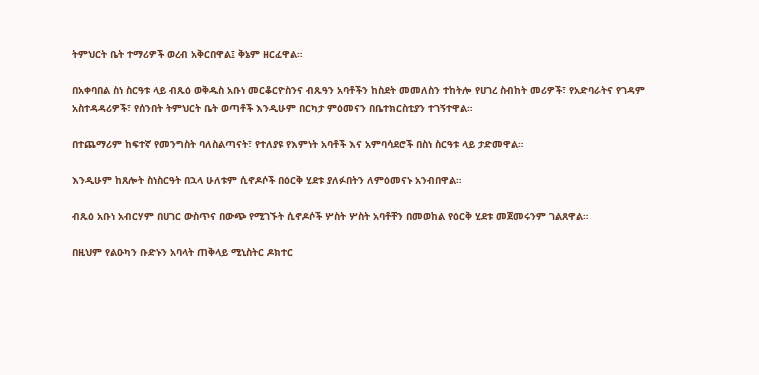ትምህርት ቤት ተማሪዎች ወረብ አቅርበዋል፤ ቅኔም ዘርፈዋል።

በአቀባበል ስነ ስርዓቱ ላይ ብጹዕ ወቅዱስ አቡነ መርቆርዮስንና ብጹዓን አባቶችን ከስደት መመለስን ተከትሎ የሀገረ ስብከት መሪዎች፣ የአድባራትና የገዳም አስተዳዳሪዎች፣ የሰንበት ትምህርት ቤት ወጣቶች እንዲሁም በርካታ ምዕመናን በቤተክርስቲያን ተገኝተዋል።

በተጨማሪም ከፍተኛ የመንግስት ባለስልጣናት፣ የተለያዩ የእምነት አባቶች እና አምባሳደሮች በስነ ስርዓቱ ላይ ታድመዋል።

እንዲሁም ከጸሎት ስነስርዓት በኋላ ሁለቱም ሲኖዶሶች በዕርቅ ሂደቱ ያለፉበትን ለምዕመናኑ አንብበዋል።

ብጹዕ አቡነ አብርሃም በሀገር ውስጥና በውጭ የሚገኙት ሲኖዶሶች ሦስት ሦስት አባቶቸን በመወከል የዕርቅ ሂደቱ መጀመሩንም ገልጸዋል።

በዚህም የልዑካን ቡድኑን አባላት ጠቅላይ ሚኒስትር ዶክተር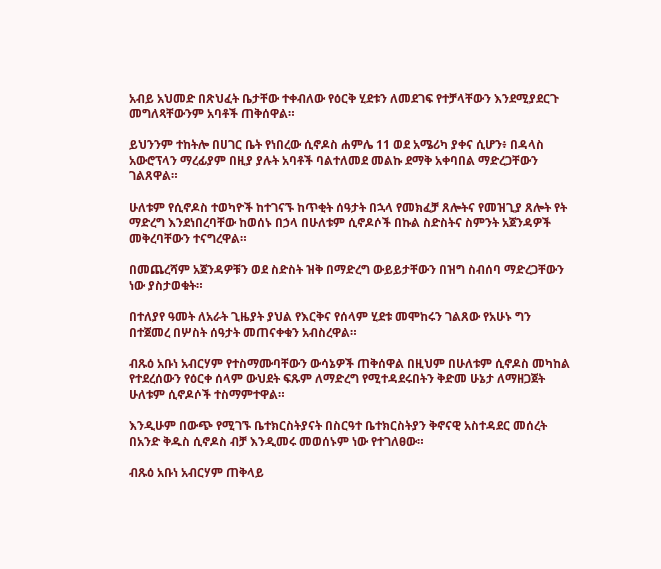አብይ አህመድ በጽህፈት ቤታቸው ተቀብለው የዕርቅ ሂደቱን ለመደገፍ የተቻላቸውን እንደሚያደርጉ መግለጻቸውንም አባቶች ጠቅሰዋል።

ይህንንም ተከትሎ በሀገር ቤት የነበረው ሲኖዶስ ሐምሌ 11 ወደ አሜሪካ ያቀና ሲሆን፥ በዳላስ አውሮፕላን ማረፊያም በዚያ ያሉት አባቶች ባልተለመደ መልኩ ደማቅ አቀባበል ማድረጋቸውን ገልጸዋል።

ሁለቱም የሲኖዶስ ተወካዮች ከተገናኙ ከጥቂት ሰዓታት በኋላ የመክፈቻ ጸሎትና የመዝጊያ ጸሎት የት ማድረግ እንደነበረባቸው ከወሰኑ በኃላ በሁለቱም ሲኖዶሶች በኩል ስድስትና ስምንት አጀንዳዎች መቅረባቸውን ተናግረዋል።

በመጨረሻም አጀንዳዎቹን ወደ ስድስት ዝቅ በማድረግ ውይይታቸውን በዝግ ስብሰባ ማድረጋቸውን ነው ያስታወቁት።

በተለያየ ዓመት ለአራት ጊዜያት ያህል የእርቅና የሰላም ሂደቱ መሞከሩን ገልጸው የአሁኑ ግን በተጀመረ በሦስት ሰዓታት መጠናቀቁን አብስረዋል።

ብጹዕ አቡነ አብርሃም የተስማሙባቸውን ውሳኔዎች ጠቅሰዋል በዚህም በሁለቱም ሲኖዶስ መካከል የተደረሰውን የዕርቀ ሰላም ውህደት ፍጹም ለማድረግ የሚተዳደሩበትን ቅድመ ሁኔታ ለማዘጋጀት ሁለቱም ሲኖዶሶች ተስማምተዋል።

እንዲሁም በውጭ የሚገኙ ቤተክርስትያናት በስርዓተ ቤተክርስትያን ቅኖናዊ አስተዳደር መሰረት በአንድ ቅዱስ ሲኖዶስ ብቻ እንዲመሩ መወሰኑም ነው የተገለፀው።

ብጹዕ አቡነ አብርሃም ጠቅላይ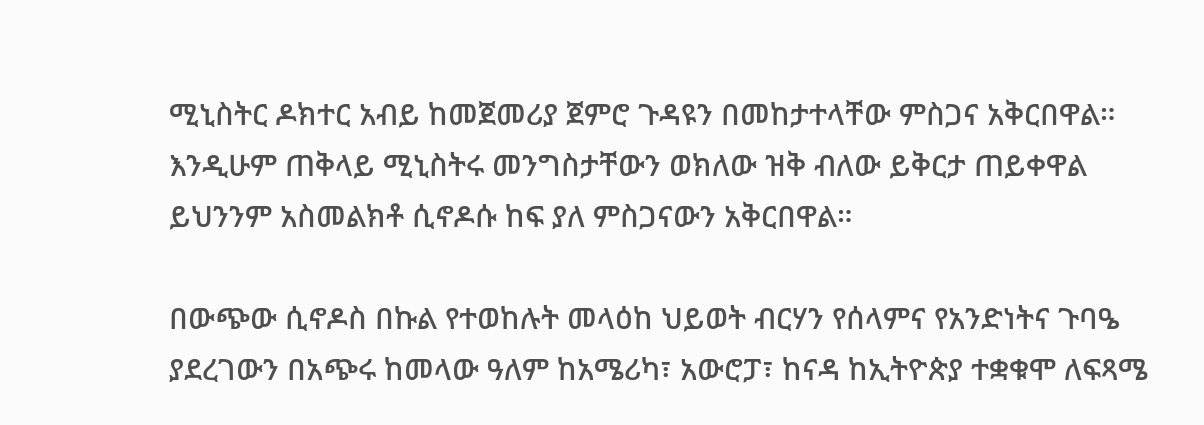ሚኒስትር ዶክተር አብይ ከመጀመሪያ ጀምሮ ጉዳዩን በመከታተላቸው ምስጋና አቅርበዋል። እንዲሁም ጠቅላይ ሚኒስትሩ መንግስታቸውን ወክለው ዝቅ ብለው ይቅርታ ጠይቀዋል ይህንንም አስመልክቶ ሲኖዶሱ ከፍ ያለ ምስጋናውን አቅርበዋል።

በውጭው ሲኖዶስ በኩል የተወከሉት መላዕከ ህይወት ብርሃን የሰላምና የአንድነትና ጉባዔ ያደረገውን በአጭሩ ከመላው ዓለም ከአሜሪካ፣ አውሮፓ፣ ከናዳ ከኢትዮጵያ ተቋቁሞ ለፍጻሜ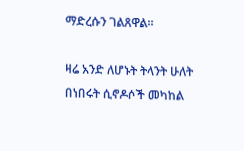ማድረሱን ገልጸዋል።

ዛሬ አንድ ለሆኑት ትላንት ሁለት በነበሩት ሲኖዶሶች መካከል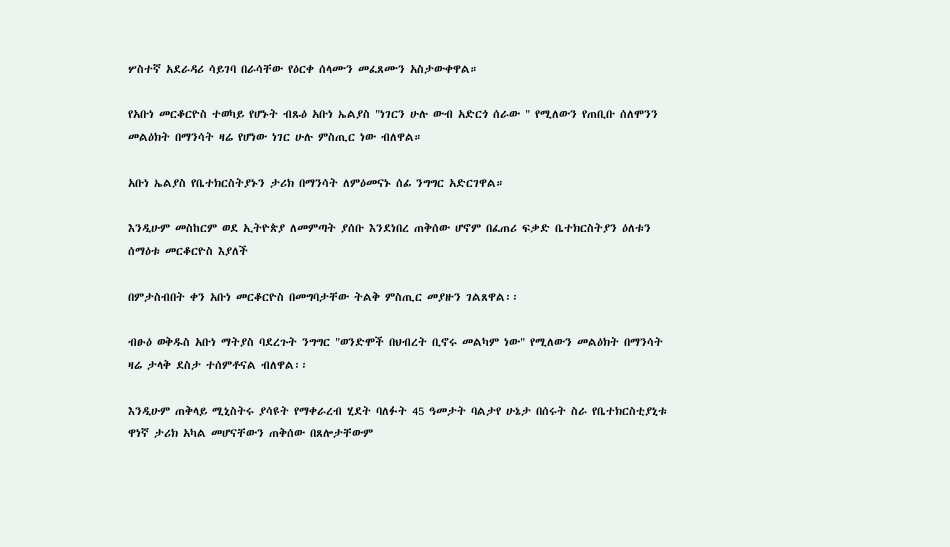ሦስተኛ አደራዳሪ ሳይገባ በራሳቸው የዕርቀ ሰላሙን መፈጸሙን አስታውቀዋል።

የአቡነ መርቆርዮስ ተወካይ የሆኑት ብጹዕ አቡነ ኤልያስ "ነገርን ሁሉ ውብ አድርጎ ሰራው " የሚለውን የጠቢቡ ሰለሞንን መልዕክት በማንሳት ዛሬ የሆነው ነገር ሁሉ ምስጢር ነው ብለዋል።

አቡነ ኤልያስ የቤተክርስትያኑን ታሪክ በማንሳት ለምዕመናኑ ሰፊ ንግግር አድርገዋል።

እንዲሁም መስከርም ወደ ኢትዮጵያ ለመምጣት ያሰቡ እንደነበረ ጠቅሰው ሆኖም በፈጠሪ ፍቃድ ቤተክርስትያን ዕለቱን ሰማዕቱ መርቆርዮስ እያለች

በምታስብበት ቀን አቡነ መርቆርዮስ በመግባታቸው ትልቅ ምስጢር መያዙን ገልጸዋል፡፡

ብፁዕ ወቅዱስ አቡነ ማትያስ ባደረጉት ንግግር "ወንድሞች በህብረት ቢኖሩ መልካም ነው" የሚለውን መልዕክት በማንሳት ዛሬ ታላቅ ደስታ ተሰምቶናል ብለዋል፡፡

እንዲሁም ጠቅላይ ሚኒስትሩ ያሳዩት የማቀራረብ ሂደት ባለፉት 45 ዓመታት ባልታየ ሁኔታ በሰሩት ስራ የቤተክርስቲያኒቱ ዋነኛ ታሪክ አካል መሆናቸውን ጠቅሰው በጸሎታቸውም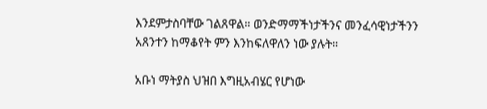እንደምታስባቸው ገልጸዋል። ወንድማማችነታችንና መንፈሳዊነታችንን አጸንተን ከማቆየት ምን እንከፍለዋለን ነው ያሉት።

አቡነ ማትያስ ህዝበ እግዚአብሄር የሆነው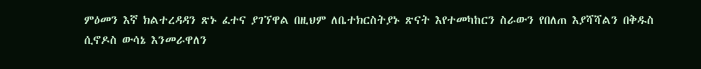ምዕመን እኛ ክልተረዳዳን ጽኑ ፈተና ያገኘዋል በዚህም ለቤተክርስትያኑ ጽናት እየተመካከርን ስራውን የበለጠ እያሻሻልን በቅዱስ ሲኖዶስ ውሳኔ እንመራዋለን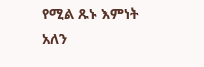የሚል ጹኑ እምነት አለን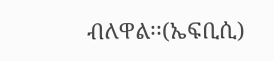ብለዋል፡፡(ኤፍቢሲ)